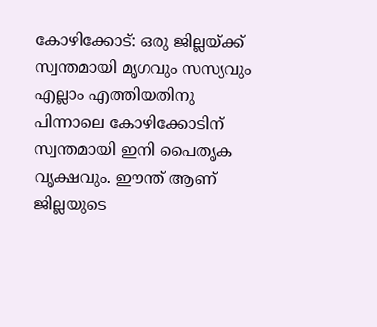കോഴിക്കോട്: ഒരു ജില്ലയ്ക്ക് സ്വന്തമായി മൃഗവും സസ്യവും എല്ലാം എത്തിയതിനു പിന്നാലെ കോഴിക്കോടിന് സ്വന്തമായി ഇനി പൈതൃക വൃക്ഷവും. ഈന്ത് ആണ് ജില്ലയുടെ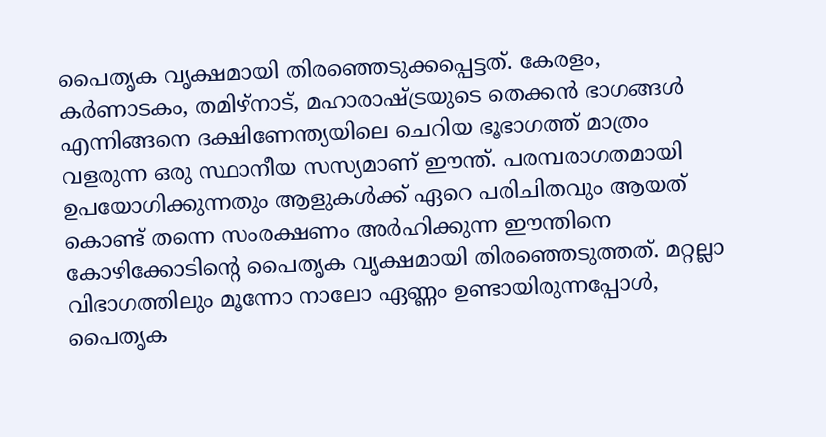പൈതൃക വൃക്ഷമായി തിരഞ്ഞെടുക്കപ്പെട്ടത്. കേരളം, കര്‍ണാടകം, തമിഴ്‌നാട്, മഹാരാഷ്ട്രയുടെ തെക്കന്‍ ഭാഗങ്ങള്‍ എന്നിങ്ങനെ ദക്ഷിണേന്ത്യയിലെ ചെറിയ ഭൂഭാഗത്ത് മാത്രം വളരുന്ന ഒരു സ്ഥാനീയ സസ്യമാണ് ഈന്ത്. പരമ്പരാഗതമായി ഉപയോഗിക്കുന്നതും ആളുകള്‍ക്ക് ഏറെ പരിചിതവും ആയത് കൊണ്ട് തന്നെ സംരക്ഷണം അര്‍ഹിക്കുന്ന ഈന്തിനെ കോഴിക്കോടിന്റെ പൈതൃക വൃക്ഷമായി തിരഞ്ഞെടുത്തത്. മറ്റല്ലാ വിഭാഗത്തിലും മൂന്നോ നാലോ ഏണ്ണം ഉണ്ടായിരുന്നപ്പോള്‍, പൈതൃക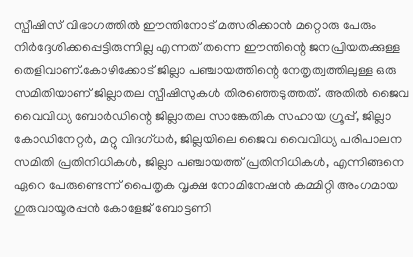സ്പീഷിസ് വിഭാഗത്തില്‍ ഈന്തിനോട് മത്സരിക്കാന്‍ മറ്റൊരു പേരും നിര്‍ദ്ദേശിക്കപ്പെട്ടിരുന്നില്ല എന്നത് തന്നെ ഈന്തിന്റെ ജനപ്രിയതക്കുള്ള തെളിവാണ്.കോഴിക്കോട് ജില്ലാ പഞ്ചായത്തിന്റെ നേതൃത്വത്തിലുള്ള ഒരു സമിതിയാണ് ജില്ലാതല സ്പീഷിസുകള്‍ തിരഞ്ഞെടുത്തത്. അതില്‍ ജൈവ വൈവിധ്യ ബോര്‍ഡിന്റെ ജില്ലാതല സാങ്കേതിക സഹായ ഗ്രൂപ്പ്, ജില്ലാ കോഡിനേറ്റര്‍, മറ്റു വിദഗ്ധര്‍, ജില്ലയിലെ ജൈവ വൈവിധ്യ പരിപാലന സമിതി പ്രതിനിധികള്‍, ജില്ലാ പഞ്ചായത്ത് പ്രതിനിധികള്‍, എന്നിങ്ങനെ ഏറെ പേരുണ്ടെന്ന് പൈതൃക വൃക്ഷ നോമിനേഷന്‍ കമ്മിറ്റി അംഗമായ ഗുരുവായൂരപ്പന്‍ കോളേജ് ബോട്ടണി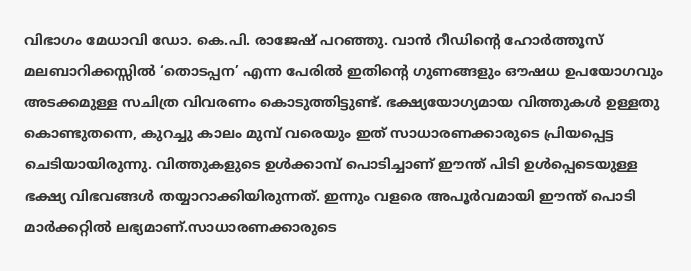വിഭാഗം മേധാവി ഡോ. കെ.പി. രാജേഷ് പറഞ്ഞു. വാന്‍ റീഡിന്റെ ഹോര്‍ത്തൂസ് മലബാറിക്കസ്സില്‍ ‘തൊടപ്പന’ എന്ന പേരില്‍ ഇതിന്റെ ഗുണങ്ങളും ഔഷധ ഉപയോഗവും അടക്കമുള്ള സചിത്ര വിവരണം കൊടുത്തിട്ടുണ്ട്. ഭക്ഷ്യയോഗ്യമായ വിത്തുകള്‍ ഉള്ളതു കൊണ്ടുതന്നെ, കുറച്ചു കാലം മുമ്പ് വരെയും ഇത് സാധാരണക്കാരുടെ പ്രിയപ്പെട്ട ചെടിയായിരുന്നു. വിത്തുകളുടെ ഉള്‍ക്കാമ്പ് പൊടിച്ചാണ് ഈന്ത് പിടി ഉള്‍പ്പെടെയുള്ള ഭക്ഷ്യ വിഭവങ്ങള്‍ തയ്യാറാക്കിയിരുന്നത്. ഇന്നും വളരെ അപൂര്‍വമായി ഈന്ത് പൊടി മാര്‍ക്കറ്റില്‍ ലഭ്യമാണ്.സാധാരണക്കാരുടെ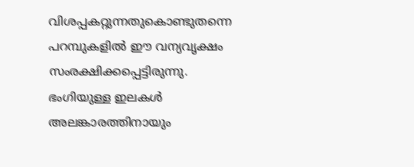വിശപ്പകറ്റുന്നതുകൊണ്ടുതന്നെ പറമ്പുകളില്‍ ഈ വന്യവൃക്ഷം സംരക്ഷിക്കപ്പെട്ടിരുന്നു. ഭംഗിയുള്ള ഇലകള്‍ അലങ്കാരത്തിനായും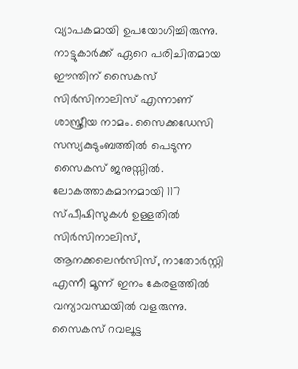വ്യാപകമായി ഉപയോഗിച്ചിരുന്നു. നാട്ടുകാര്‍ക്ക് ഏറെ പരിചിതമായ ഈന്തിന് സൈകസ് സിര്‍സിനാലിസ് എന്നാണ് ശാസ്ത്രീയ നാമം. സൈക്കഡേസി സസ്യകുടുംബത്തില്‍ പെടുന്ന സൈകസ് ജനുസ്സില്‍. ലോകത്താകമാനമായി 117 സ്പീഷിസുകള്‍ ഉള്ളതില്‍ സിര്‍സിനാലിസ്, ആനക്കലെന്‍സിസ്, നാതോര്‍സ്റ്റി എന്നീ മൂന്ന് ഇനം കേരളത്തില്‍ വന്യാവസ്ഥയില്‍ വളരുന്നു. സൈകസ് റവലൂട്ട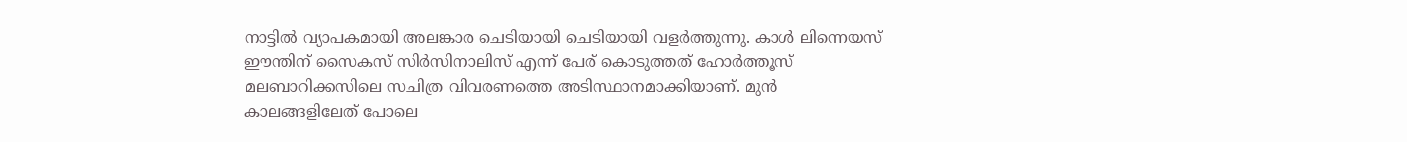നാട്ടില്‍ വ്യാപകമായി അലങ്കാര ചെടിയായി ചെടിയായി വളര്‍ത്തുന്നു. കാള്‍ ലിന്നെയസ് ഈന്തിന് സൈകസ് സിര്‍സിനാലിസ് എന്ന് പേര് കൊടുത്തത് ഹോര്‍ത്തൂസ് മലബാറിക്കസിലെ സചിത്ര വിവരണത്തെ അടിസ്ഥാനമാക്കിയാണ്. മുന്‍ കാലങ്ങളിലേത് പോലെ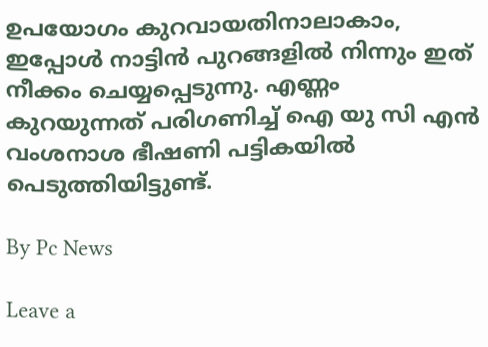ഉപയോഗം കുറവായതിനാലാകാം, ഇപ്പോള്‍ നാട്ടിന്‍ പുറങ്ങളില്‍ നിന്നും ഇത് നീക്കം ചെയ്യപ്പെടുന്നു. എണ്ണം കുറയുന്നത് പരിഗണിച്ച് ഐ യു സി എന്‍ വംശനാശ ഭീഷണി പട്ടികയില്‍ പെടുത്തിയിട്ടുണ്ട്.

By Pc News

Leave a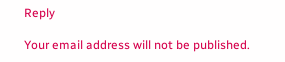Reply

Your email address will not be published.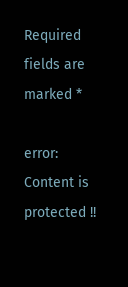Required fields are marked *

error: Content is protected !!